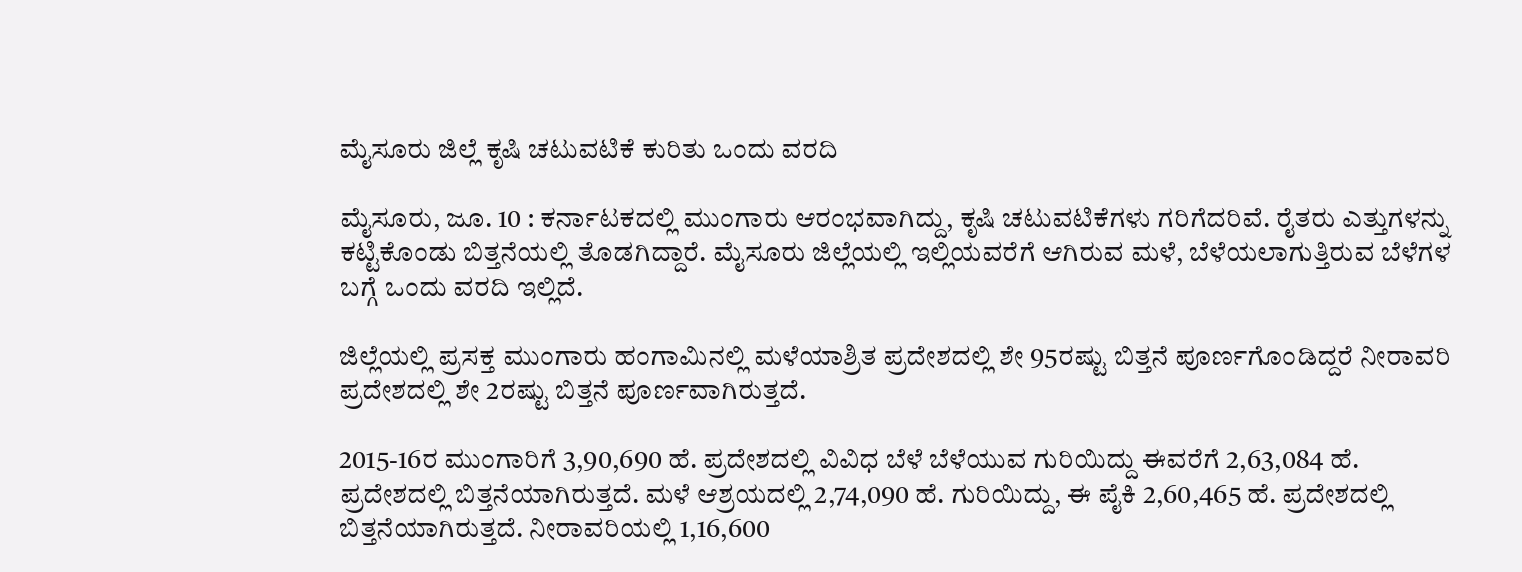ಮೈಸೂರು ಜಿಲ್ಲೆ ಕೃಷಿ ಚಟುವಟಿಕೆ ಕುರಿತು ಒಂದು ವರದಿ

ಮೈಸೂರು, ಜೂ. 10 : ಕರ್ನಾಟಕದಲ್ಲಿ ಮುಂಗಾರು ಆರಂಭವಾಗಿದ್ದು, ಕೃಷಿ ಚಟುವಟಿಕೆಗಳು ಗರಿಗೆದರಿವೆ. ರೈತರು ಎತ್ತುಗಳನ್ನು ಕಟ್ಟಿಕೊಂಡು ಬಿತ್ತನೆಯಲ್ಲಿ ತೊಡಗಿದ್ದಾರೆ. ಮೈಸೂರು ಜಿಲ್ಲೆಯಲ್ಲಿ ಇಲ್ಲಿಯವರೆಗೆ ಆಗಿರುವ ಮಳೆ, ಬೆಳೆಯಲಾಗುತ್ತಿರುವ ಬೆಳೆಗಳ ಬಗ್ಗೆ ಒಂದು ವರದಿ ಇಲ್ಲಿದೆ.

ಜಿಲ್ಲೆಯಲ್ಲಿ ಪ್ರಸಕ್ತ ಮುಂಗಾರು ಹಂಗಾಮಿನಲ್ಲಿ ಮಳೆಯಾಶ್ರಿತ ಪ್ರದೇಶದಲ್ಲಿ ಶೇ 95ರಷ್ಟು ಬಿತ್ತನೆ ಪೂರ್ಣಗೊಂಡಿದ್ದರೆ ನೀರಾವರಿ ಪ್ರದೇಶದಲ್ಲಿ ಶೇ 2ರಷ್ಟು ಬಿತ್ತನೆ ಪೂರ್ಣವಾಗಿರುತ್ತದೆ.

2015-16ರ ಮುಂಗಾರಿಗೆ 3,90,690 ಹೆ. ಪ್ರದೇಶದಲ್ಲಿ ವಿವಿಧ ಬೆಳೆ ಬೆಳೆಯುವ ಗುರಿಯಿದ್ದು ಈವರೆಗೆ 2,63,084 ಹೆ. ಪ್ರದೇಶದಲ್ಲಿ ಬಿತ್ತನೆಯಾಗಿರುತ್ತದೆ. ಮಳೆ ಆಶ್ರಯದಲ್ಲಿ 2,74,090 ಹೆ. ಗುರಿಯಿದ್ದು, ಈ ಪೈಕಿ 2,60,465 ಹೆ. ಪ್ರದೇಶದಲ್ಲಿ ಬಿತ್ತನೆಯಾಗಿರುತ್ತದೆ. ನೀರಾವರಿಯಲ್ಲಿ 1,16,600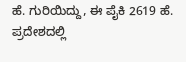ಹೆ. ಗುರಿಯಿದ್ದು, ಈ ಪೈಕಿ 2619 ಹೆ. ಪ್ರದೇಶದಲ್ಲಿ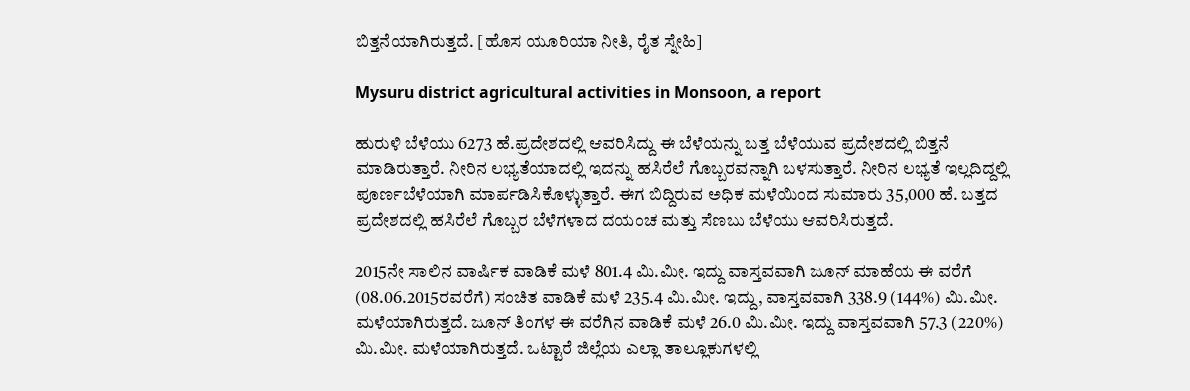ಬಿತ್ತನೆಯಾಗಿರುತ್ತದೆ. [ಹೊಸ ಯೂರಿಯಾ ನೀತಿ, ರೈತ ಸ್ನೇಹಿ]

Mysuru district agricultural activities in Monsoon, a report

ಹುರುಳಿ ಬೆಳೆಯು 6273 ಹೆ.ಪ್ರದೇಶದಲ್ಲಿ ಆವರಿಸಿದ್ದು ಈ ಬೆಳೆಯನ್ನು ಬತ್ತ ಬೆಳೆಯುವ ಪ್ರದೇಶದಲ್ಲಿ ಬಿತ್ತನೆ ಮಾಡಿರುತ್ತಾರೆ. ನೀರಿನ ಲಭ್ಯತೆಯಾದಲ್ಲಿ ಇದನ್ನು ಹಸಿರೆಲೆ ಗೊಬ್ಬರವನ್ನಾಗಿ ಬಳಸುತ್ತಾರೆ. ನೀರಿನ ಲಭ್ಯತೆ ಇಲ್ಲದಿದ್ದಲ್ಲಿ ಪೂರ್ಣಬೆಳೆಯಾಗಿ ಮಾರ್ಪಡಿಸಿಕೊಳ್ಳುತ್ತಾರೆ. ಈಗ ಬಿದ್ದಿರುವ ಅಧಿಕ ಮಳೆಯಿಂದ ಸುಮಾರು 35,000 ಹೆ. ಬತ್ತದ ಪ್ರದೇಶದಲ್ಲಿ ಹಸಿರೆಲೆ ಗೊಬ್ಬರ ಬೆಳೆಗಳಾದ ದಯಂಚ ಮತ್ತು ಸೆಣಬು ಬೆಳೆಯು ಆವರಿಸಿರುತ್ತದೆ.

2015ನೇ ಸಾಲಿನ ವಾರ್ಷಿಕ ವಾಡಿಕೆ ಮಳೆ 801.4 ಮಿ.ಮೀ. ಇದ್ದು ವಾಸ್ತವವಾಗಿ ಜೂನ್ ಮಾಹೆಯ ಈ ವರೆಗೆ (08.06.2015ರವರೆಗೆ) ಸಂಚಿತ ವಾಡಿಕೆ ಮಳೆ 235.4 ಮಿ.ಮೀ. ಇದ್ದು, ವಾಸ್ತವವಾಗಿ 338.9 (144%) ಮಿ.ಮೀ. ಮಳೆಯಾಗಿರುತ್ತದೆ. ಜೂನ್ ತಿಂಗಳ ಈ ವರೆಗಿನ ವಾಡಿಕೆ ಮಳೆ 26.0 ಮಿ.ಮೀ. ಇದ್ದು ವಾಸ್ತವವಾಗಿ 57.3 (220%) ಮಿ.ಮೀ. ಮಳೆಯಾಗಿರುತ್ತದೆ. ಒಟ್ಟಾರೆ ಜಿಲ್ಲೆಯ ಎಲ್ಲಾ ತಾಲ್ಲೂಕುಗಳಲ್ಲಿ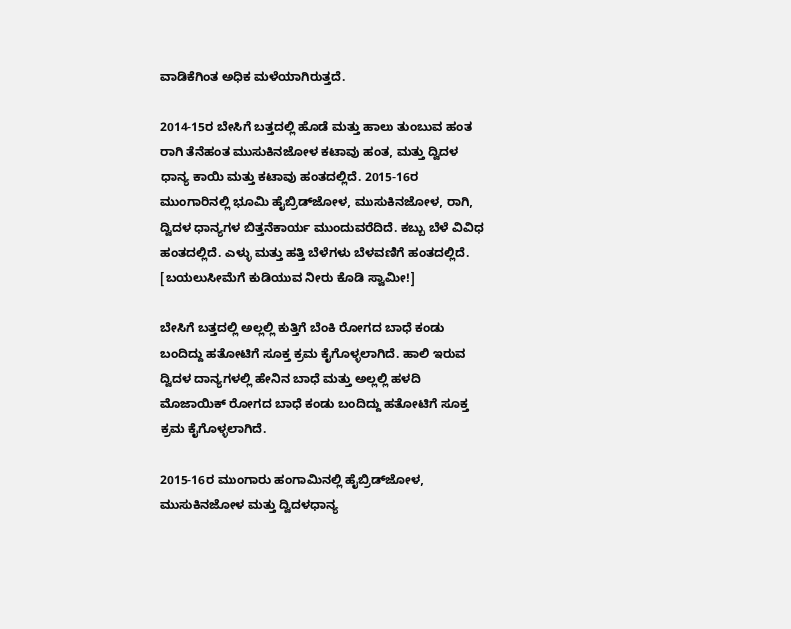ವಾಡಿಕೆಗಿಂತ ಅಧಿಕ ಮಳೆಯಾಗಿರುತ್ತದೆ.

2014-15ರ ಬೇಸಿಗೆ ಬತ್ತದಲ್ಲಿ ಹೊಡೆ ಮತ್ತು ಹಾಲು ತುಂಬುವ ಹಂತ ರಾಗಿ ತೆನೆಹಂತ ಮುಸುಕಿನಜೋಳ ಕಟಾವು ಹಂತ, ಮತ್ತು ದ್ವಿದಳ ಧಾನ್ಯ ಕಾಯಿ ಮತ್ತು ಕಟಾವು ಹಂತದಲ್ಲಿದೆ. 2015-16ರ ಮುಂಗಾರಿನಲ್ಲಿ ಭೂಮಿ ಹೈಬ್ರಿಡ್‌ಜೋಳ, ಮುಸುಕಿನಜೋಳ, ರಾಗಿ, ದ್ವಿದಳ ಧಾನ್ಯಗಳ ಬಿತ್ತನೆಕಾರ್ಯ ಮುಂದುವರೆದಿದೆ. ಕಬ್ಬು ಬೆಳೆ ವಿವಿಧ ಹಂತದಲ್ಲಿದೆ. ಎಳ್ಳು ಮತ್ತು ಹತ್ತಿ ಬೆಳೆಗಳು ಬೆಳವಣಿಗೆ ಹಂತದಲ್ಲಿದೆ. [ಬಯಲುಸೀಮೆಗೆ ಕುಡಿಯುವ ನೀರು ಕೊಡಿ ಸ್ವಾಮೀ!]

ಬೇಸಿಗೆ ಬತ್ತದಲ್ಲಿ ಅಲ್ಲಲ್ಲಿ ಕುತ್ತಿಗೆ ಬೆಂಕಿ ರೋಗದ ಬಾಧೆ ಕಂಡು ಬಂದಿದ್ದು ಹತೋಟಿಗೆ ಸೂಕ್ತ ಕ್ರಮ ಕೈಗೊಳ್ಳಲಾಗಿದೆ. ಹಾಲಿ ಇರುವ ದ್ವಿದಳ ದಾನ್ಯಗಳಲ್ಲಿ ಹೇನಿನ ಬಾಧೆ ಮತ್ತು ಅಲ್ಲಲ್ಲಿ ಹಳದಿ ಮೊಜಾಯಿಕ್ ರೋಗದ ಬಾಧೆ ಕಂಡು ಬಂದಿದ್ದು ಹತೋಟಿಗೆ ಸೂಕ್ತ ಕ್ರಮ ಕೈಗೊಳ್ಳಲಾಗಿದೆ.

2015-16ರ ಮುಂಗಾರು ಹಂಗಾಮಿನಲ್ಲಿ ಹೈಬ್ರಿಡ್‌ಜೋಳ, ಮುಸುಕಿನಜೋಳ ಮತ್ತು ದ್ವಿದಳಧಾನ್ಯ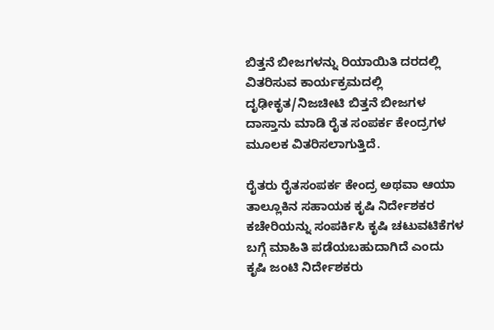ಬಿತ್ತನೆ ಬೀಜಗಳನ್ನು ರಿಯಾಯಿತಿ ದರದಲ್ಲಿ ವಿತರಿಸುವ ಕಾರ್ಯಕ್ರಮದಲ್ಲಿ ದೃಢೀಕೃತ/ನಿಜಚೀಟಿ ಬಿತ್ತನೆ ಬೀಜಗಳ ದಾಸ್ತಾನು ಮಾಡಿ ರೈತ ಸಂಪರ್ಕ ಕೇಂದ್ರಗಳ ಮೂಲಕ ವಿತರಿಸಲಾಗುತ್ತಿದೆ.

ರೈತರು ರೈತಸಂಪರ್ಕ ಕೇಂದ್ರ ಅಥವಾ ಆಯಾ ತಾಲ್ಲೂಕಿನ ಸಹಾಯಕ ಕೃಷಿ ನಿರ್ದೇಶಕರ ಕಚೇರಿಯನ್ನು ಸಂಪರ್ಕಿಸಿ ಕೃಷಿ ಚಟುವಟಿಕೆಗಳ ಬಗ್ಗೆ ಮಾಹಿತಿ ಪಡೆಯಬಹುದಾಗಿದೆ ಎಂದು ಕೃಷಿ ಜಂಟಿ ನಿರ್ದೇಶಕರು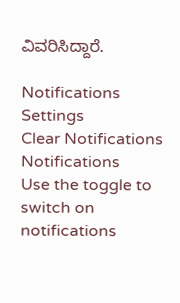ವಿವರಿಸಿದ್ದಾರೆ.

Notifications
Settings
Clear Notifications
Notifications
Use the toggle to switch on notifications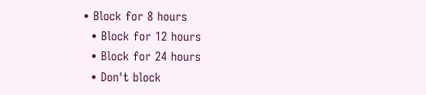• Block for 8 hours
  • Block for 12 hours
  • Block for 24 hours
  • Don't block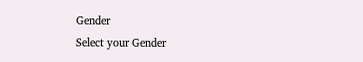Gender
Select your Gender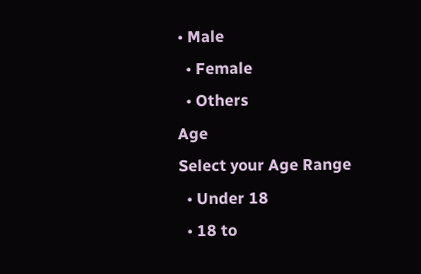• Male
  • Female
  • Others
Age
Select your Age Range
  • Under 18
  • 18 to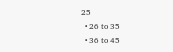25
  • 26 to 35
  • 36 to 45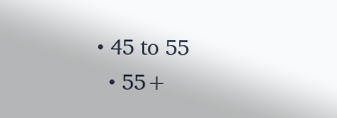• 45 to 55
  • 55+